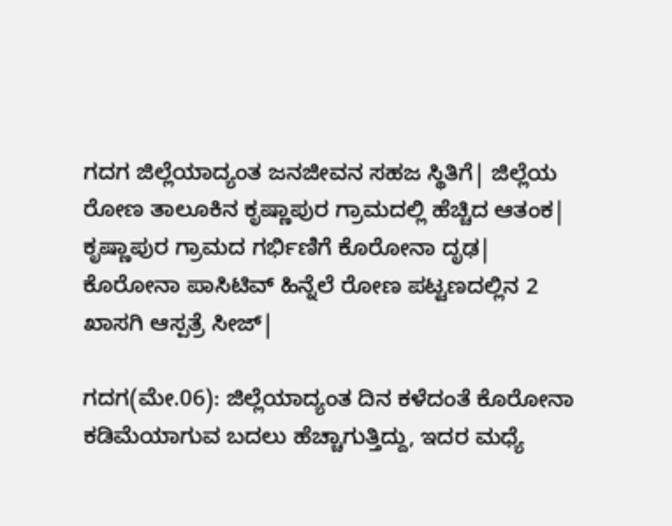ಗದಗ ಜಿಲ್ಲೆಯಾದ್ಯಂತ ಜನಜೀವನ ಸಹಜ ಸ್ಥಿತಿಗೆ| ಜಿಲ್ಲೆಯ ರೋಣ ತಾಲೂಕಿನ ಕೃಷ್ಣಾಪುರ ಗ್ರಾಮದಲ್ಲಿ ಹೆಚ್ಚಿದ ಆತಂಕ| ಕೃಷ್ಣಾಪುರ ಗ್ರಾಮದ ಗರ್ಭಿಣಿಗೆ ಕೊರೋನಾ ದೃಢ| ಕೊರೋನಾ ಪಾಸಿಟಿವ್‌ ಹಿನ್ನೆಲೆ ರೋಣ ಪಟ್ಟಣದಲ್ಲಿನ 2 ಖಾಸಗಿ ಆಸ್ಪತ್ರೆ ಸೀಜ್‌|

ಗದಗ(ಮೇ.06): ಜಿಲ್ಲೆಯಾದ್ಯಂತ ದಿನ ಕಳೆದಂತೆ ಕೊರೋನಾ ಕಡಿಮೆಯಾಗುವ ಬದಲು ಹೆಚ್ಚಾಗುತ್ತಿದ್ದು, ಇದರ ಮಧ್ಯೆ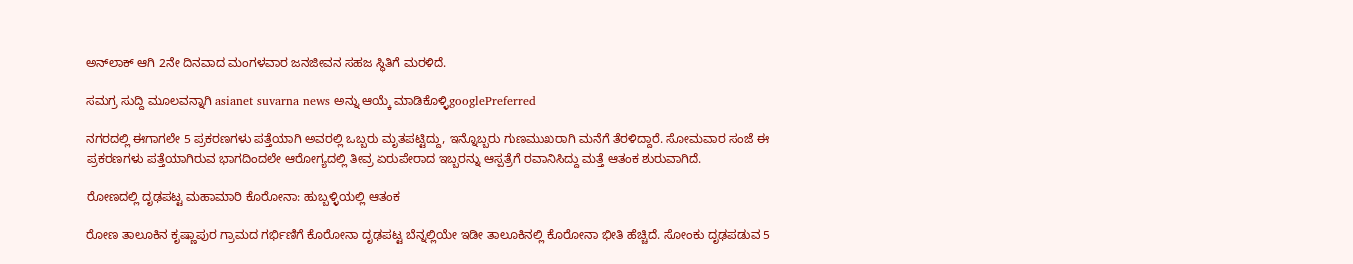ಅನ್‌ಲಾಕ್‌ ಆಗಿ 2ನೇ ದಿನವಾದ ಮಂಗಳವಾರ ಜನಜೀವನ ಸಹಜ ಸ್ಥಿತಿಗೆ ಮರಳಿದೆ.

ಸಮಗ್ರ ಸುದ್ದಿ ಮೂಲವನ್ನಾಗಿ asianet suvarna news ಅನ್ನು ಆಯ್ಕೆ ಮಾಡಿಕೊಳ್ಳಿgooglePreferred

ನಗರದಲ್ಲಿ ಈಗಾಗಲೇ 5 ಪ್ರಕರಣಗಳು ಪತ್ತೆಯಾಗಿ ಅವರಲ್ಲಿ ಒಬ್ಬರು ಮೃತಪಟ್ಟಿದ್ದು, ಇನ್ನೊಬ್ಬರು ಗುಣಮುಖರಾಗಿ ಮನೆಗೆ ತೆರಳಿದ್ದಾರೆ. ಸೋಮವಾರ ಸಂಜೆ ಈ ಪ್ರಕರಣಗಳು ಪತ್ತೆಯಾಗಿರುವ ಭಾಗದಿಂದಲೇ ಆರೋಗ್ಯದಲ್ಲಿ ತೀವ್ರ ಏರುಪೇರಾದ ಇಬ್ಬರನ್ನು ಆಸ್ಪತ್ರೆಗೆ ರವಾನಿಸಿದ್ದು ಮತ್ತೆ ಆತಂಕ ಶುರುವಾಗಿದೆ.

ರೋಣದಲ್ಲಿ ದೃಢಪಟ್ಟ ಮಹಾಮಾರಿ ಕೊರೋನಾ: ಹುಬ್ಬಳ್ಳಿಯಲ್ಲಿ ಆತಂಕ

ರೋಣ ತಾಲೂಕಿನ ಕೃಷ್ಣಾಪುರ ಗ್ರಾಮದ ಗರ್ಭಿಣಿಗೆ ಕೊರೋನಾ ದೃಢಪಟ್ಟ ಬೆನ್ನಲ್ಲಿಯೇ ಇಡೀ ತಾಲೂಕಿನಲ್ಲಿ ಕೊರೋನಾ ಭೀತಿ ಹೆಚ್ಚಿದೆ. ಸೋಂಕು ದೃಢಪಡುವ 5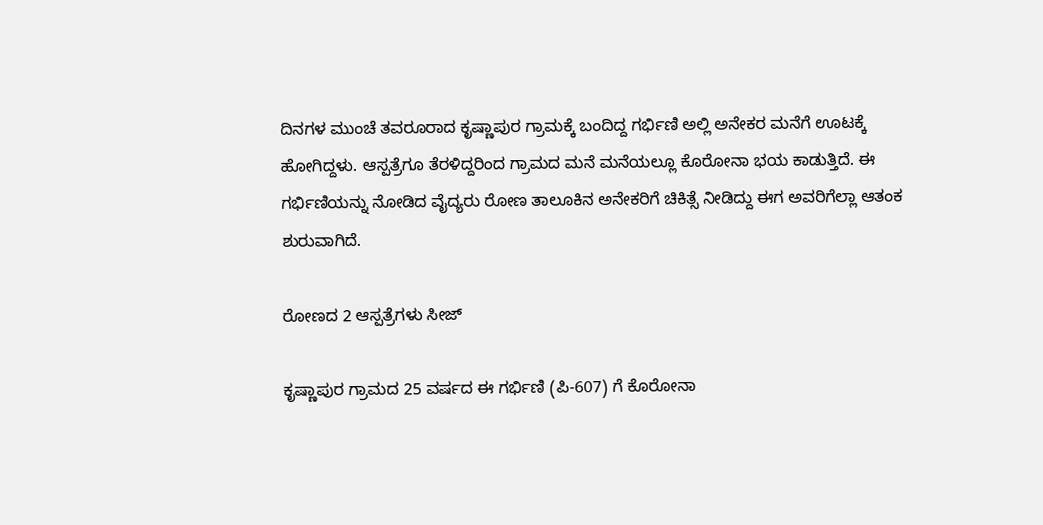ದಿನಗಳ ಮುಂಚೆ ತವರೂರಾದ ಕೃಷ್ಣಾಪುರ ಗ್ರಾಮಕ್ಕೆ ಬಂದಿದ್ದ ಗರ್ಭಿಣಿ ಅಲ್ಲಿ ಅನೇಕರ ಮನೆಗೆ ಊಟಕ್ಕೆ ಹೋಗಿದ್ದಳು. ಆಸ್ಪತ್ರೆಗೂ ತೆರಳಿದ್ದರಿಂದ ಗ್ರಾಮದ ಮನೆ ಮನೆಯಲ್ಲೂ ಕೊರೋನಾ ಭಯ ಕಾಡುತ್ತಿದೆ. ಈ ಗರ್ಭಿಣಿಯನ್ನು ನೋಡಿದ ವೈದ್ಯರು ರೋಣ ತಾಲೂಕಿನ ಅನೇಕರಿಗೆ ಚಿಕಿತ್ಸೆ ನೀಡಿದ್ದು ಈಗ ಅವರಿಗೆಲ್ಲಾ ಆತಂಕ ಶುರುವಾಗಿದೆ.

ರೋಣದ 2 ಆಸ್ಪತ್ರೆಗಳು ಸೀಜ್‌

ಕೃಷ್ಣಾಪುರ ಗ್ರಾಮದ 25 ವರ್ಷದ ಈ ಗರ್ಭಿಣಿ (ಪಿ-607) ಗೆ ಕೊರೋನಾ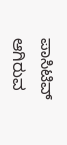ಪಾಸಿಟಿವ್‌ ಆಗಿರುವ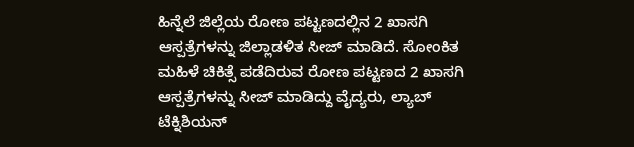ಹಿನ್ನೆಲೆ ಜಿಲ್ಲೆಯ ರೋಣ ಪಟ್ಟಣದಲ್ಲಿನ 2 ಖಾಸಗಿ ಆಸ್ಪತ್ರೆಗಳನ್ನು ಜಿಲ್ಲಾಡಳಿತ ಸೀಜ್‌ ಮಾಡಿದೆ. ಸೋಂಕಿತ ಮಹಿಳೆ ಚಿಕಿತ್ಸೆ ಪಡೆದಿರುವ ರೋಣ ಪಟ್ಟಣದ 2 ಖಾಸಗಿ ಆಸ್ಪತ್ರೆಗಳನ್ನು ಸೀಜ್‌ ಮಾಡಿದ್ದು ವೈದ್ಯರು, ಲ್ಯಾಬ್‌ ಟೆಕ್ನಿಶಿಯನ್‌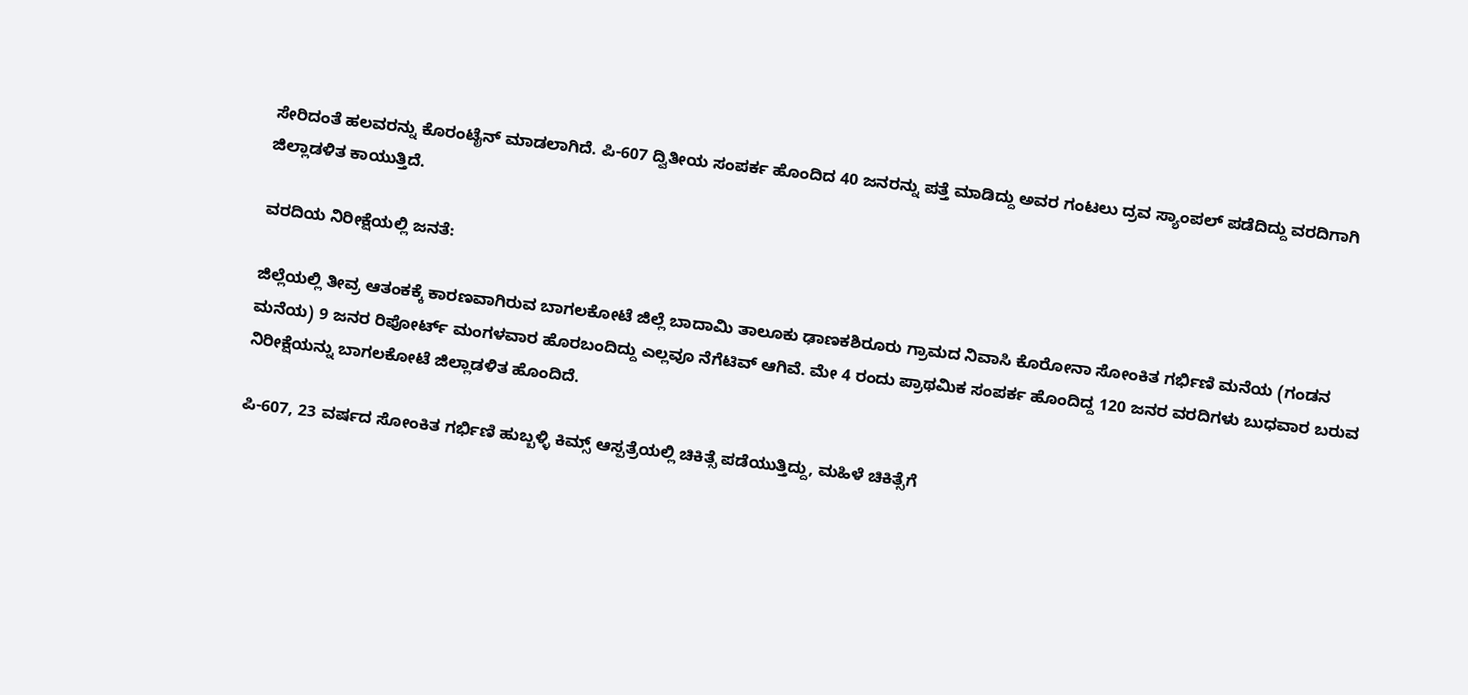ಸೇರಿದಂತೆ ಹಲವರನ್ನು ಕೊರಂಟೈನ್‌ ಮಾಡಲಾಗಿದೆ. ಪಿ-607 ದ್ವಿತೀಯ ಸಂಪರ್ಕ ಹೊಂದಿದ 40 ಜನರನ್ನು ಪತ್ತೆ ಮಾಡಿದ್ದು ಅವರ ಗಂಟಲು ದ್ರವ ಸ್ಯಾಂಪಲ್‌ ಪಡೆದಿದ್ದು ವರದಿಗಾಗಿ ಜಿಲ್ಲಾಡಳಿತ ಕಾಯುತ್ತಿದೆ.

ವರದಿಯ ನಿರೀಕ್ಷೆಯಲ್ಲಿ ಜನತೆ:

ಜಿಲ್ಲೆಯಲ್ಲಿ ತೀವ್ರ ಆತಂಕಕ್ಕೆ ಕಾರಣವಾಗಿರುವ ಬಾಗಲಕೋಟೆ ಜಿಲ್ಲೆ ಬಾದಾಮಿ ತಾಲೂಕು ಢಾಣಕಶಿರೂರು ಗ್ರಾಮದ ನಿವಾಸಿ ಕೊರೋನಾ ಸೋಂಕಿತ ಗರ್ಭಿಣಿ ಮನೆಯ (ಗಂಡನ ಮನೆಯ) 9 ಜನರ ರಿಪೋರ್ಟ್‌ ಮಂಗಳವಾರ ಹೊರಬಂದಿದ್ದು ಎಲ್ಲವೂ ನೆಗೆಟಿವ್‌ ಆಗಿವೆ. ಮೇ 4 ರಂದು ಪ್ರಾಥಮಿಕ ಸಂಪರ್ಕ ಹೊಂದಿದ್ದ 120 ಜನರ ವರದಿಗಳು ಬುಧವಾರ ಬರುವ ನಿರೀಕ್ಷೆಯನ್ನು ಬಾಗಲಕೋಟೆ ಜಿಲ್ಲಾಡಳಿತ ಹೊಂದಿದೆ.

ಪಿ-607, 23 ವರ್ಷದ ಸೋಂಕಿತ ಗರ್ಭಿಣಿ ಹುಬ್ಬಳ್ಳಿ ಕಿಮ್ಸ್‌ ಆಸ್ಪತ್ರೆಯಲ್ಲಿ ಚಿಕಿತ್ಸೆ ಪಡೆಯುತ್ತಿದ್ದು, ಮಹಿಳೆ ಚಿಕಿತ್ಸೆಗೆ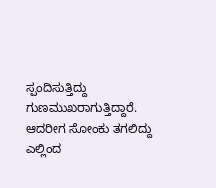ಸ್ಪಂದಿಸುತ್ತಿದ್ದು ಗುಣಮುಖರಾಗುತ್ತಿದ್ದಾರೆ. ಆದರೀಗ ಸೋಂಕು ತಗಲಿದ್ದು ಎಲ್ಲಿಂದ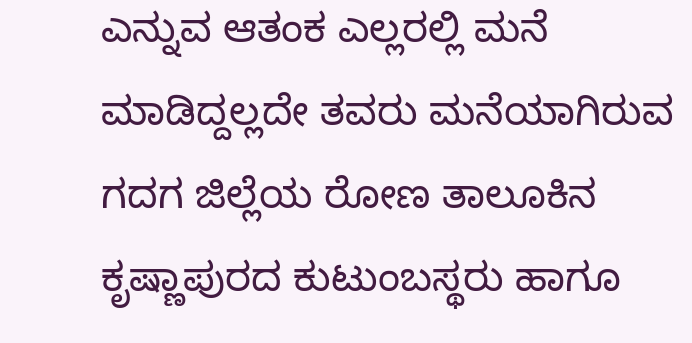ಎನ್ನುವ ಆತಂಕ ಎಲ್ಲರಲ್ಲಿ ಮನೆ ಮಾಡಿದ್ದಲ್ಲದೇ ತವರು ಮನೆಯಾಗಿರುವ ಗದಗ ಜಿಲ್ಲೆಯ ರೋಣ ತಾಲೂಕಿನ ಕೃಷ್ಣಾಪುರದ ಕುಟುಂಬಸ್ಥರು ಹಾಗೂ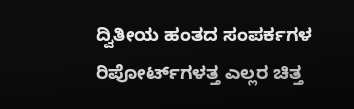ದ್ವಿತೀಯ ಹಂತದ ಸಂಪರ್ಕಗಳ ರಿಪೋರ್ಟ್‌ಗಳತ್ತ ಎಲ್ಲರ ಚಿತ್ತ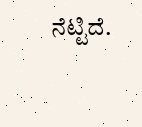ನೆಟ್ಟಿದೆ.